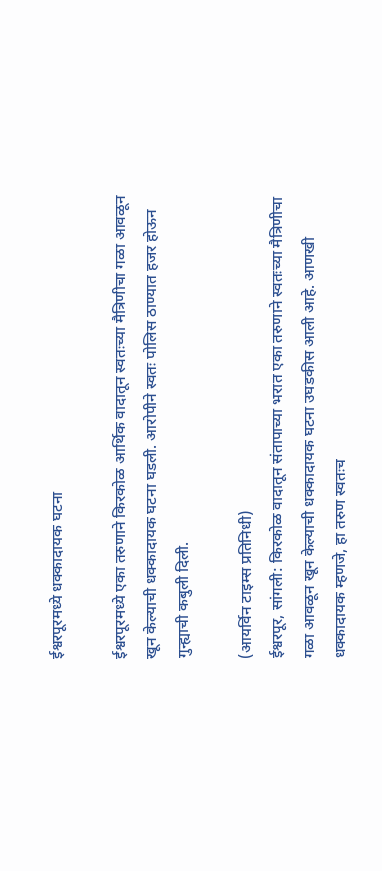ईश्वरपूरमध्ये धक्कादायक घटना

ईश्वरपूरमध्ये एका तरुणाने किरकोळ आर्थिक वादातून स्वतःच्या मैत्रिणीचा गळा आवळून खून केल्याची धक्कादायक घटना घडली. आरोपीने स्वतः पोलिस ठाण्यात हजर होऊन गुन्ह्याची कबुली दिली.

(आयर्विन टाइम्स प्रतिनिधी)
ईश्वरपूर, सांगली: किरकोळ वादातून संतापाच्या भरात एका तरुणाने स्वतःच्या मैत्रिणीचा गळा आवळून खून केल्याची धक्कादायक घटना उघडकीस आली आहे. आणखी धक्कादायक म्हणजे, हा तरुण स्वतःच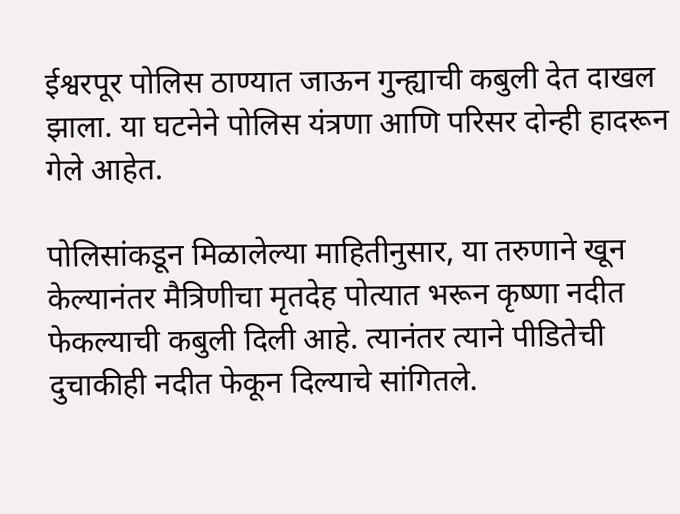ईश्वरपूर पोलिस ठाण्यात जाऊन गुन्ह्याची कबुली देत दाखल झाला. या घटनेने पोलिस यंत्रणा आणि परिसर दोन्ही हादरून गेले आहेत.

पोलिसांकडून मिळालेल्या माहितीनुसार, या तरुणाने खून केल्यानंतर मैत्रिणीचा मृतदेह पोत्यात भरून कृष्णा नदीत फेकल्याची कबुली दिली आहे. त्यानंतर त्याने पीडितेची दुचाकीही नदीत फेकून दिल्याचे सांगितले.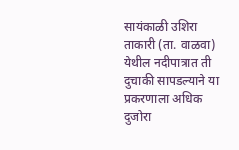सायंकाळी उशिरा ताकारी (ता. वाळवा) येथील नदीपात्रात ती दुचाकी सापडल्याने या प्रकरणाला अधिक दुजोरा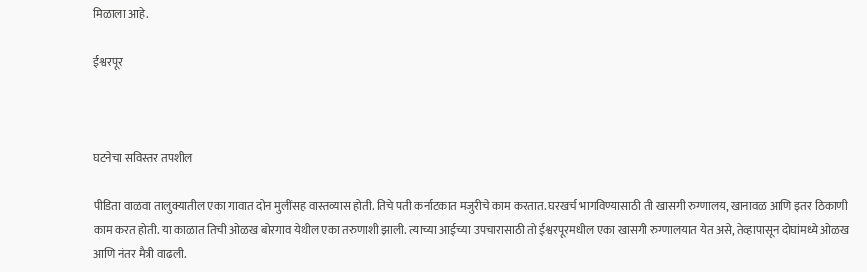मिळाला आहे.

ईश्वरपूर



घटनेचा सविस्तर तपशील

पीडिता वाळवा तालुक्यातील एका गावात दोन मुलींसह वास्तव्यास होती. तिचे पती कर्नाटकात मजुरीचे काम करतात. घरखर्च भागविण्यासाठी ती खासगी रुग्णालय, खानावळ आणि इतर ठिकाणी काम करत होती. या काळात तिची ओळख बोरगाव येथील एका तरुणाशी झाली. त्याच्या आईच्या उपचारासाठी तो ईश्वरपूरमधील एका खासगी रुग्णालयात येत असे, तेव्हापासून दोघांमध्ये ओळख आणि नंतर मैत्री वाढली.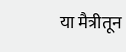या मैत्रीतून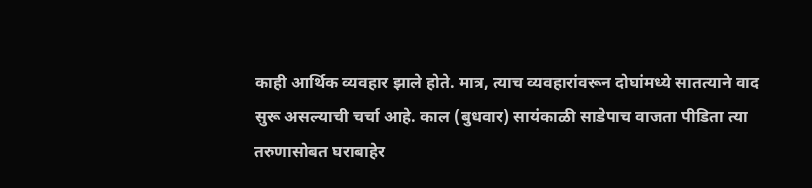काही आर्थिक व्यवहार झाले होते. मात्र, त्याच व्यवहारांवरून दोघांमध्ये सातत्याने वाद सुरू असल्याची चर्चा आहे. काल (बुधवार) सायंकाळी साडेपाच वाजता पीडिता त्या तरुणासोबत घराबाहेर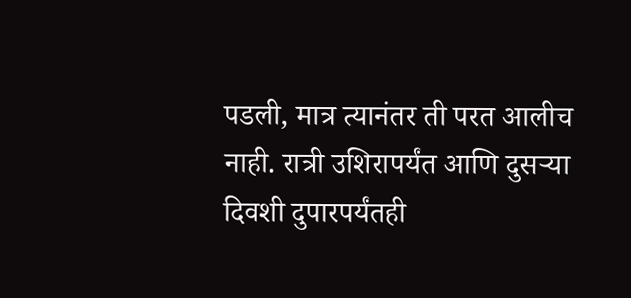पडली, मात्र त्यानंतर ती परत आलीच नाही. रात्री उशिरापर्यंत आणि दुसऱ्या दिवशी दुपारपर्यंतही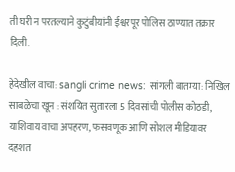ती घरी न परतल्याने कुटुंबीयांनी ईश्वरपूर पोलिस ठाण्यात तक्रार दिली.

हेदेखील वाचा: sangli crime news: सांगली बातम्या: निखिल साबळेचा खून : संशयित सुतारला 5 दिवसांची पोलीस कोठडी, याशिवाय वाचा अपहरण, फसवणूक आणि सोशल मीडियावर दहशत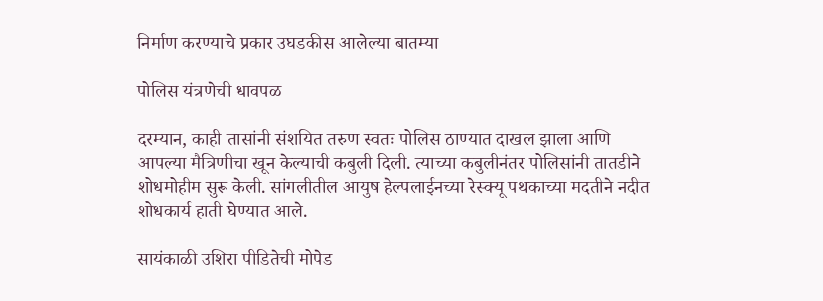निर्माण करण्याचे प्रकार उघडकीस आलेल्या बातम्या

पोलिस यंत्रणेची धावपळ

दरम्यान, काही तासांनी संशयित तरुण स्वतः पोलिस ठाण्यात दाखल झाला आणि आपल्या मैत्रिणीचा खून केल्याची कबुली दिली. त्याच्या कबुलीनंतर पोलिसांनी तातडीने शोधमोहीम सुरू केली. सांगलीतील आयुष हेल्पलाईनच्या रेस्क्यू पथकाच्या मदतीने नदीत शोधकार्य हाती घेण्यात आले.

सायंकाळी उशिरा पीडितेची मोपेड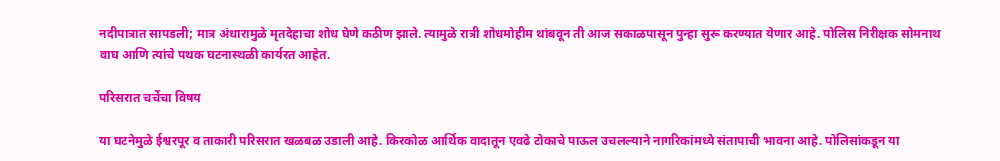नदीपात्रात सापडली; मात्र अंधारामुळे मृतदेहाचा शोध घेणे कठीण झाले. त्यामुळे रात्री शोधमोहीम थांबवून ती आज सकाळपासून पुन्हा सुरू करण्यात येणार आहे. पोलिस निरीक्षक सोमनाथ वाघ आणि त्यांचे पथक घटनास्थळी कार्यरत आहेत.

परिसरात चर्चेचा विषय

या घटनेमुळे ईश्वरपूर व ताकारी परिसरात खळबळ उडाली आहे. किरकोळ आर्थिक वादातून एवढे टोकाचे पाऊल उचलल्याने नागरिकांमध्ये संतापाची भावना आहे. पोलिसांकडून या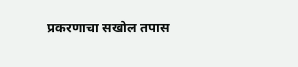प्रकरणाचा सखोल तपास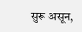सुरू असून,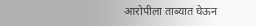आरोपीला ताब्यात घेऊन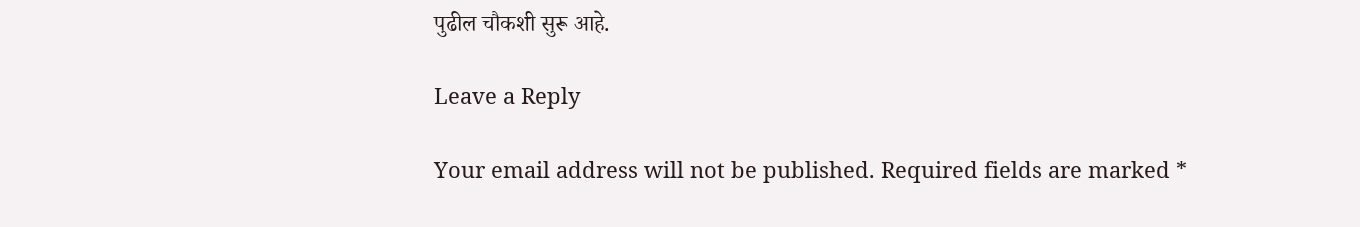पुढील चौकशी सुरू आहे.

Leave a Reply

Your email address will not be published. Required fields are marked *